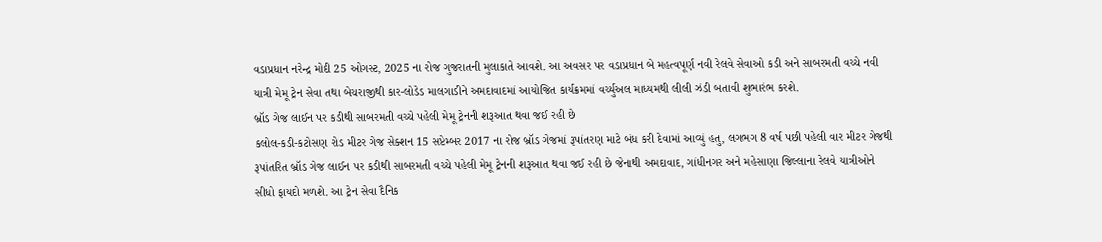વડાપ્રધાન નરેન્દ્ર મોદી 25 ઓગસ્ટ, 2025 ના રોજ ગુજરાતની મુલાકાતે આવશે. આ અવસર પર વડાપ્રધાન બે મહત્વપૂર્ણ નવી રેલવે સેવાઓ કડી અને સાબરમતી વચ્ચે નવી યાત્રી મેમૂ ટ્રેન સેવા તથા બેચરાજીથી કાર-લોડેડ માલગાડીને અમદાવાદમાં આયોજિત કાર્યક્રમમાં વર્ચ્યુઅલ માધ્યમથી લીલી ઝંડી બતાવી શુભારંભ કરશે.
બ્રૉડ ગેજ લાઈન પર કડીથી સાબરમતી વચ્ચે પહેલી મેમૂ ટ્રેનની શરૂઆત થવા જઈ રહી છે
કલોલ-કડી-કટોસણ રોડ મીટર ગેજ સેક્શન 15 સપ્ટેમ્બર 2017 ના રોજ બ્રૉડ ગેજમાં રૂપાંતરણ માટે બંધ કરી દેવામાં આવ્યું હતુ, લગભગ 8 વર્ષ પછી પહેલી વાર મીટર ગેજથી રૂપાંતરિત બ્રૉડ ગેજ લાઈન પર કડીથી સાબરમતી વચ્ચે પહેલી મેમૂ ટ્રેનની શરૂઆત થવા જઈ રહી છે જેનાથી અમદાવાદ, ગાંધીનગર અને મહેસાણા જિલ્લાના રેલવે યાત્રીઓને સીધો ફાયદો મળશે. આ ટ્રેન સેવા દૈનિક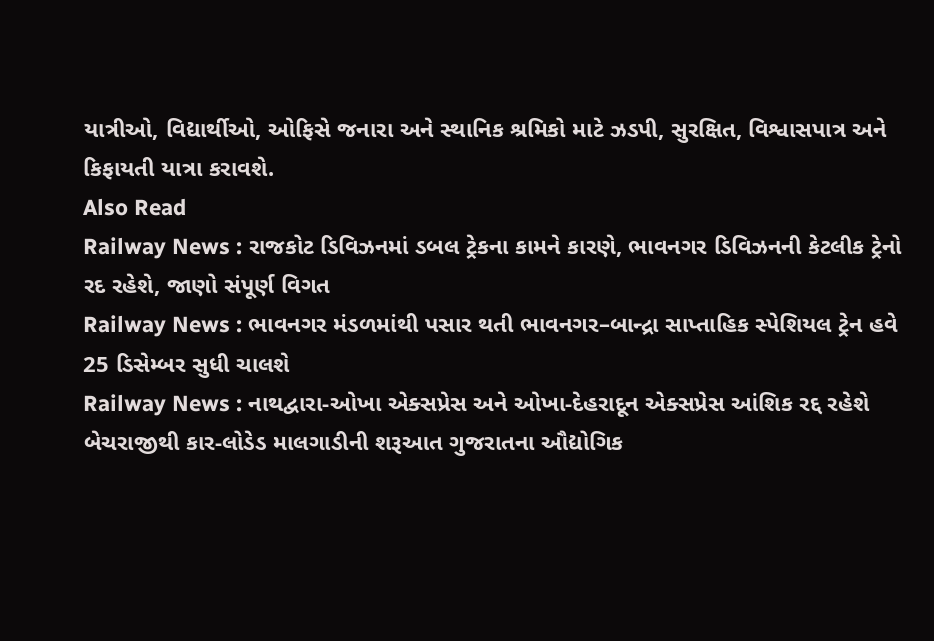યાત્રીઓ, વિદ્યાર્થીઓ, ઓફિસે જનારા અને સ્થાનિક શ્રમિકો માટે ઝડપી, સુરક્ષિત, વિશ્વાસપાત્ર અને કિફાયતી યાત્રા કરાવશે.
Also Read
Railway News : રાજકોટ ડિવિઝનમાં ડબલ ટ્રેકના કામને કારણે, ભાવનગર ડિવિઝનની કેટલીક ટ્રેનો રદ રહેશે, જાણો સંપૂર્ણ વિગત
Railway News : ભાવનગર મંડળમાંથી પસાર થતી ભાવનગર–બાન્દ્રા સાપ્તાહિક સ્પેશિયલ ટ્રેન હવે 25 ડિસેમ્બર સુધી ચાલશે
Railway News : નાથદ્વારા-ઓખા એક્સપ્રેસ અને ઓખા-દેહરાદૂન એક્સપ્રેસ આંશિક રદ્દ રહેશે
બેચરાજીથી કાર-લોડેડ માલગાડીની શરૂઆત ગુજરાતના ઔદ્યોગિક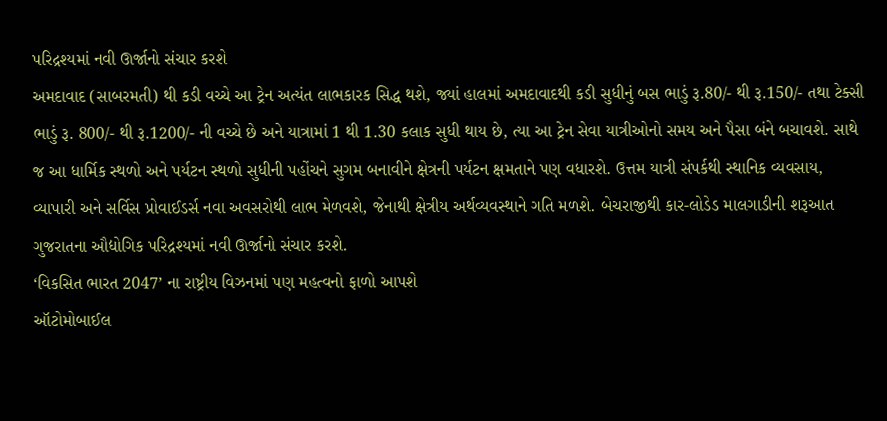પરિદ્રશ્યમાં નવી ઊર્જાનો સંચાર કરશે
અમદાવાદ (સાબરમતી) થી કડી વચ્ચે આ ટ્રેન અત્યંત લાભકારક સિદ્ધ થશે, જ્યાં હાલમાં અમદાવાદથી કડી સુધીનું બસ ભાડું રૂ.80/- થી રૂ.150/- તથા ટેક્સી ભાડું રૂ. 800/- થી રૂ.1200/- ની વચ્ચે છે અને યાત્રામાં 1 થી 1.30 કલાક સુધી થાય છે, ત્યા આ ટ્રેન સેવા યાત્રીઓનો સમય અને પૈસા બંને બચાવશે. સાથે જ આ ધાર્મિક સ્થળો અને પર્યટન સ્થળો સુધીની પહોંચને સુગમ બનાવીને ક્ષેત્રની પર્યટન ક્ષમતાને પણ વધારશે. ઉત્તમ યાત્રી સંપર્કથી સ્થાનિક વ્યવસાય, વ્યાપારી અને સર્વિસ પ્રોવાઈડર્સ નવા અવસરોથી લાભ મેળવશે, જેનાથી ક્ષેત્રીય અર્થવ્યવસ્થાને ગતિ મળશે. બેચરાજીથી કાર-લોડેડ માલગાડીની શરૂઆત ગુજરાતના ઔદ્યોગિક પરિદ્રશ્યમાં નવી ઊર્જાનો સંચાર કરશે.
‘વિકસિત ભારત 2047’ ના રાષ્ટ્રીય વિઝનમાં પણ મહત્વનો ફાળો આપશે
ઑટોમોબાઈલ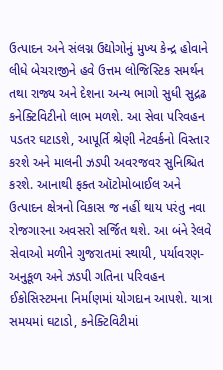ઉત્પાદન અને સંલગ્ન ઉદ્યોગોનું મુખ્ય કેન્દ્ર હોવાને લીધે બેચરાજીને હવે ઉત્તમ લોજિસ્ટિક સમર્થન તથા રાજ્ય અને દેશના અન્ય ભાગો સુધી સુદ્રઢ કનેક્ટિવિટીનો લાભ મળશે. આ સેવા પરિવહન પડતર ઘટાડશે, આપૂર્તિ શ્રેણી નેટવર્કનો વિસ્તાર કરશે અને માલની ઝડપી અવરજવર સુનિશ્ચિત કરશે. આનાથી ફક્ત ઑટોમોબાઈલ અને ઉત્પાદન ક્ષેત્રનો વિકાસ જ નહીં થાય પરંતુ નવા રોજગારના અવસરો સર્જિત થશે. આ બંને રેલવે સેવાઓ મળીને ગુજરાતમાં સ્થાયી, પર્યાવરણ-અનુકૂળ અને ઝડપી ગતિના પરિવહન ઈકોસિસ્ટમના નિર્માણમાં યોગદાન આપશે. યાત્રા સમયમાં ઘટાડો, કનેક્ટિવિટીમાં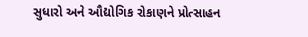સુધારો અને ઔદ્યોગિક રોકાણને પ્રોત્સાહન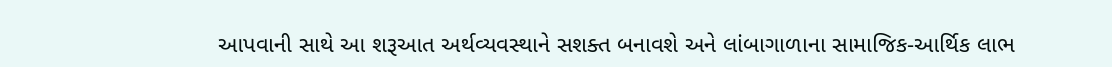આપવાની સાથે આ શરૂઆત અર્થવ્યવસ્થાને સશક્ત બનાવશે અને લાંબાગાળાના સામાજિક-આર્થિક લાભ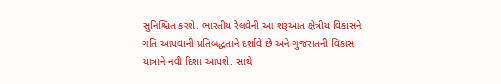સુનિશ્ચિત કરશે. ભારતીય રેલવેની આ શરૂઆત ક્ષેત્રીય વિકાસને ગતિ આપવાની પ્રતિબદ્ધતાને દર્શાવે છે અને ગુજરાતની વિકાસ યાત્રાને નવી દિશા આપશે. સાથે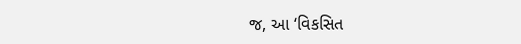જ, આ ‘વિકસિત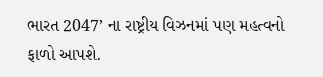ભારત 2047’ ના રાષ્ટ્રીય વિઝનમાં પણ મહત્વનો ફાળો આપશે.